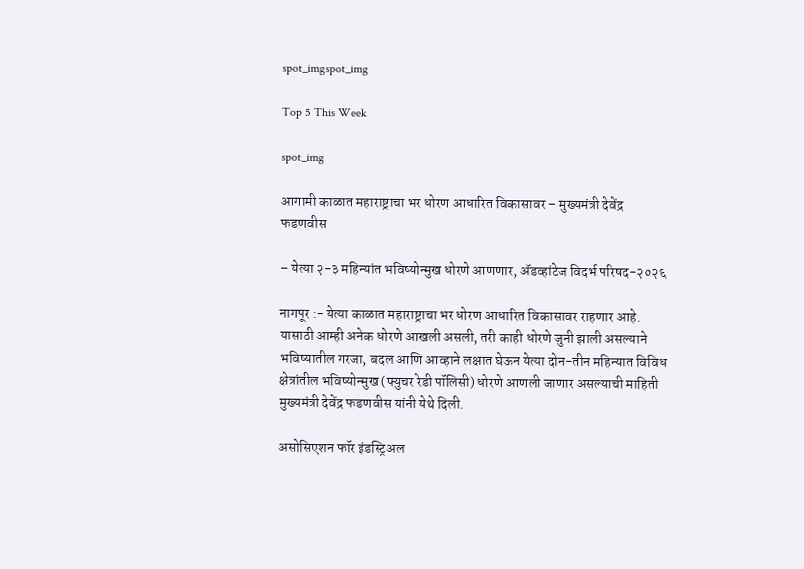spot_imgspot_img

Top 5 This Week

spot_img

आगामी काळात महाराष्ट्राचा भर धोरण आधारित विकासावर – मुख्यमंत्री देवेंद्र फडणवीस

– येत्या २-३ महिन्यांत भविष्योन्मुख धोरणे आणणार, ॲडव्हांटेज विदर्भ परिषद-२०२६

नागपूर :- येत्या काळात महाराष्ट्राचा भर धोरण आधारित विकासावर राहणार आहे. यासाठी आम्ही अनेक धोरणे आखली असली, तरी काही धोरणे जुनी झाली असल्याने भविष्यातील गरजा, बदल आणि आव्हाने लक्षात घेऊन येत्या दोन-तीन महिन्यात विविध क्षेत्रांतील भविष्योन्मुख (फ्युचर रेडी पॉलिसी) धोरणे आणली जाणार असल्याची माहिती मुख्यमंत्री देवेंद्र फडणवीस यांनी येथे दिली.

असोसिएशन फॉर इंडस्ट्रिअल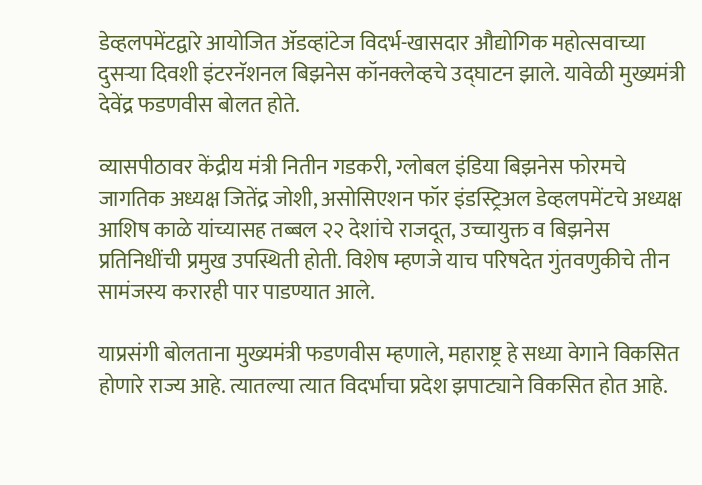डेव्हलपमेंटद्वारे आयोजित ॲडव्हांटेज विदर्भ-खासदार औद्योगिक महोत्सवाच्या दुसऱ्या दिवशी इंटरनॅशनल बिझनेस कॉनक्लेव्हचे उद्घाटन झाले. यावेळी मुख्यमंत्री देवेंद्र फडणवीस बोलत होते.

व्यासपीठावर केंद्रीय मंत्री नितीन गडकरी, ग्लोबल इंडिया बिझनेस फोरमचे जागतिक अध्यक्ष जितेंद्र जोशी, असोसिएशन फॉर इंडस्ट्रिअल डेव्हलपमेंटचे अध्यक्ष आशिष काळे यांच्यासह तब्बल २२ देशांचे राजदूत, उच्चायुक्त व बिझनेस प्रतिनिधींची प्रमुख उपस्थिती होती. विशेष म्हणजे याच परिषदेत गुंतवणुकीचे तीन सामंजस्य करारही पार पाडण्यात आले.

याप्रसंगी बोलताना मुख्यमंत्री फडणवीस म्हणाले, महाराष्ट्र हे सध्या वेगाने विकसित होणारे राज्य आहे. त्यातल्या त्यात विदर्भाचा प्रदेश झपाट्याने विकसित होत आहे.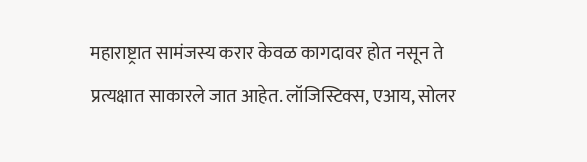महाराष्ट्रात सामंजस्य करार केवळ कागदावर होत नसून ते प्रत्यक्षात साकारले जात आहेत. लॉजिस्टिक्स, एआय, सोलर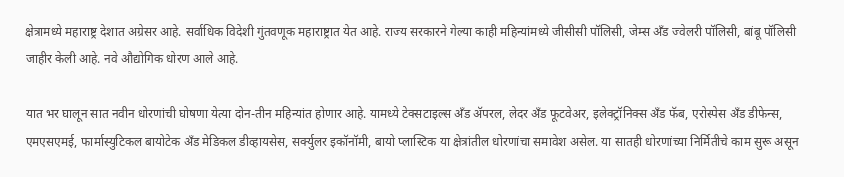क्षेत्रामध्ये महाराष्ट्र देशात अग्रेसर आहे. सर्वाधिक विदेशी गुंतवणूक महाराष्ट्रात येत आहे. राज्य सरकारने गेल्या काही महिन्यांमध्ये जीसीसी पॉलिसी, जेम्स अँड ज्वेलरी पॉलिसी, बांबू पॉलिसी जाहीर केली आहे. नवे औद्योगिक धोरण आले आहे.

यात भर घालून सात नवीन धोरणांची घोषणा येत्या दोन-तीन महिन्यांत होणार आहे. यामध्ये टेक्सटाइल्स अँड ॲपरल, लेदर अँड फूटवेअर, इलेक्ट्रॉनिक्स अँड फॅब, एरोस्पेस अँड डीफेन्स, एमएसएमई, फार्मास्युटिकल बायोटेक अँड मेडिकल डीव्हायसेस, सर्क्युलर इकॉनॉमी, बायो प्लास्टिक या क्षेत्रांतील धोरणांचा समावेश असेल. या सातही धोरणांच्या निर्मितीचे काम सुरू असून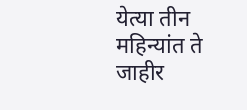येत्या तीन महिन्यांत ते जाहीर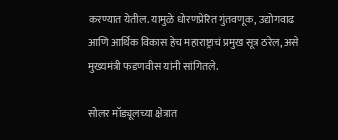करण्यात येतील. यामुळे धोरणप्रेरित गुंतवणूक, उद्योगवाढ आणि आर्थिक विकास हेच महाराष्ट्राचं प्रमुख सूत्र ठरेल, असे मुख्यमंत्री फडणवीस यांनी सांगितले.

सोलर मॉड्यूलच्या क्षेत्रात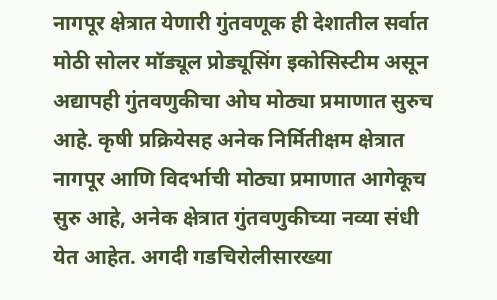नागपूर क्षेत्रात येणारी गुंतवणूक ही देशातील सर्वात मोठी सोलर मॉड्यूल प्रोड्यूसिंग इकोसिस्टीम असून अद्यापही गुंतवणुकीचा ओघ मोठ्या प्रमाणात सुरुच आहे. कृषी प्रक्रियेसह अनेक निर्मितीक्षम क्षेत्रात नागपूर आणि विदर्भाची मोठ्या प्रमाणात आगेकूच सुरु आहे, अनेक क्षेत्रात गुंतवणुकीच्या नव्या संधी येत आहेत. अगदी गडचिरोलीसारख्या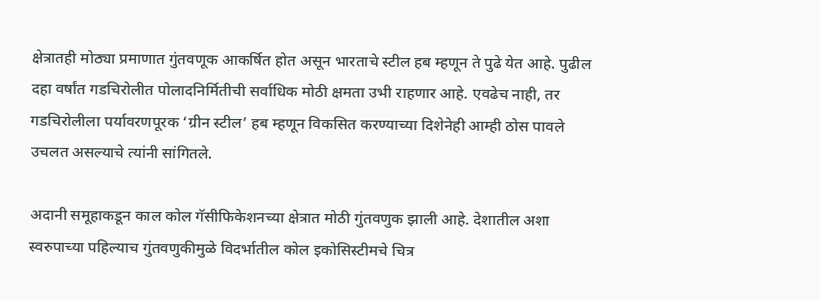क्षेत्रातही मोठ्या प्रमाणात गुंतवणूक आकर्षित होत असून भारताचे स्टील हब म्हणून ते पुढे येत आहे. पुढील दहा वर्षांत गडचिरोलीत पोलादनिर्मितीची सर्वाधिक मोठी क्षमता उभी राहणार आहे. एवढेच नाही, तर गडचिरोलीला पर्यावरणपूरक ‘ग्रीन स्टील’ हब म्हणून विकसित करण्याच्या दिशेनेही आम्ही ठोस पावले उचलत असल्याचे त्यांनी सांगितले.

अदानी समूहाकडून काल कोल गॅसीफिकेशनच्या क्षेत्रात मोठी गुंतवणुक झाली आहे. देशातील अशा स्वरुपाच्या पहिल्याच गुंतवणुकीमुळे विदर्भातील कोल इकोसिस्टीमचे चित्र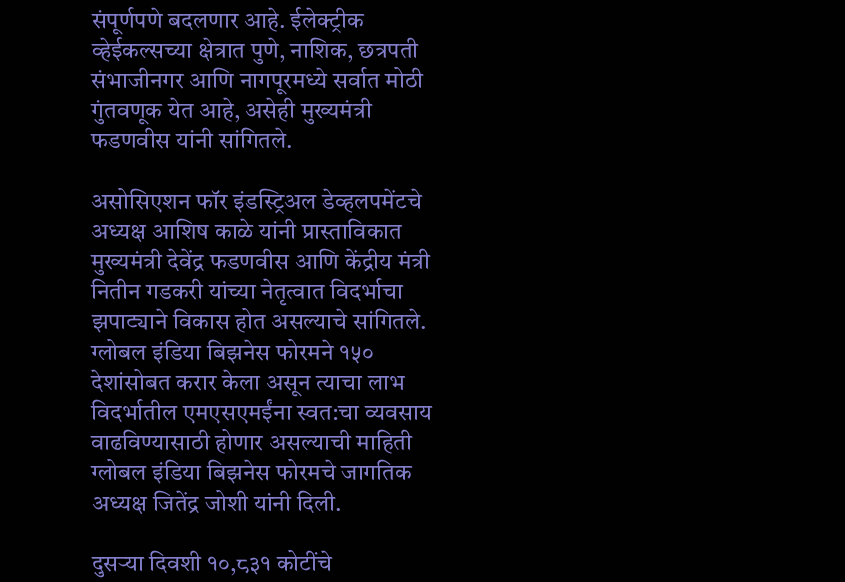संपूर्णपणे बदलणार आहे. ईलेक्ट्रीक व्हेईकल्सच्या क्षेत्रात पुणे, नाशिक, छत्रपती संभाजीनगर आणि नागपूरमध्ये सर्वात मोठी गुंतवणूक येत आहे, असेही मुख्यमंत्री फडणवीस यांनी सांगितले.

असोसिएशन फॉर इंडस्ट्रिअल डेव्हलपमेंटचे अध्यक्ष आशिष काळे यांनी प्रास्ताविकात मुख्यमंत्री देवेंद्र फडणवीस आणि केंद्रीय मंत्री नितीन गडकरी यांच्या नेतृत्वात विदर्भाचा झपाट्याने विकास होत असल्याचे सांगितले. ग्लोबल इंडिया बिझनेस फोरमने १५० देशांसोबत करार केला असून त्याचा लाभ विदर्भातील एमएसएमईंना स्वत:चा व्यवसाय वाढविण्यासाठी होणार असल्याची माहिती ग्लोबल इंडिया बिझनेस फोरमचे जागतिक अध्यक्ष जितेंद्र जोशी यांनी दिली.

दुसऱ्या दिवशी १०,८३१ कोटींचे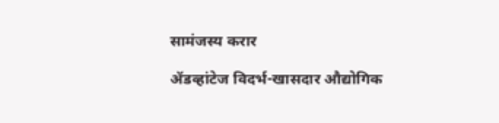सामंजस्य करार

ॲडव्हांटेज विदर्भ-खासदार औद्योगिक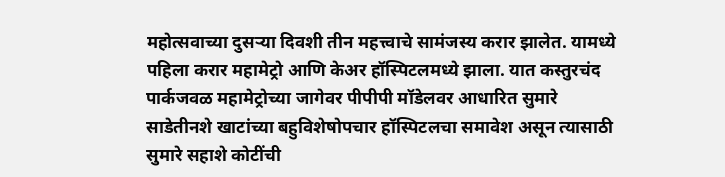महोत्सवाच्या दुसऱ्या दिवशी तीन महत्त्वाचे सामंजस्य करार झालेत. यामध्ये पहिला करार महामेट्रो आणि केअर हॉस्पिटलमध्ये झाला. यात कस्तुरचंद पार्कजवळ महामेट्रोच्या जागेवर पीपीपी मॉडेलवर आधारित सुमारे साडेतीनशे खाटांच्या बहुविशेषोपचार हॉस्पिटलचा समावेश असून त्यासाठी सुमारे सहाशे कोटींची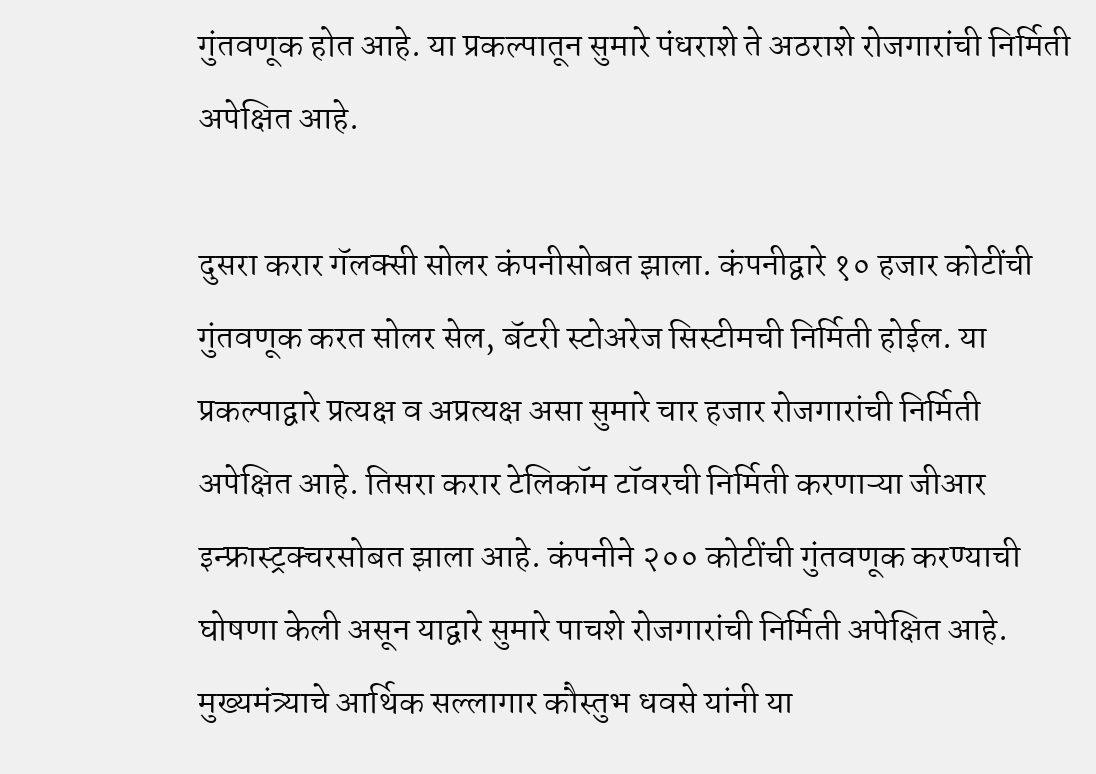गुंतवणूक होत आहे. या प्रकल्पातून सुमारे पंधराशे ते अठराशे रोजगारांची निर्मिती अपेक्षित आहे.

दुसरा करार गॅलक्सी सोलर कंपनीसोबत झाला. कंपनीद्वारे १० हजार कोटींची गुंतवणूक करत सोलर सेल, बॅटरी स्टोअरेज सिस्टीमची निर्मिती होईल. या प्रकल्पाद्वारे प्रत्यक्ष व अप्रत्यक्ष असा सुमारे चार हजार रोजगारांची निर्मिती अपेक्षित आहे. तिसरा करार टेलिकॉम टॉवरची निर्मिती करणाऱ्या जीआर इन्फ्रास्ट्रक्चरसोबत झाला आहे. कंपनीने २०० कोटींची गुंतवणूक करण्याची घोषणा केली असून याद्वारे सुमारे पाचशे रोजगारांची निर्मिती अपेक्षित आहे. मुख्यमंत्र्याचे आर्थिक सल्लागार कौस्तुभ धवसे यांनी या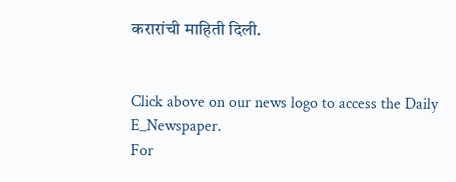करारांची माहिती दिली.


Click above on our news logo to access the Daily E_Newspaper.
For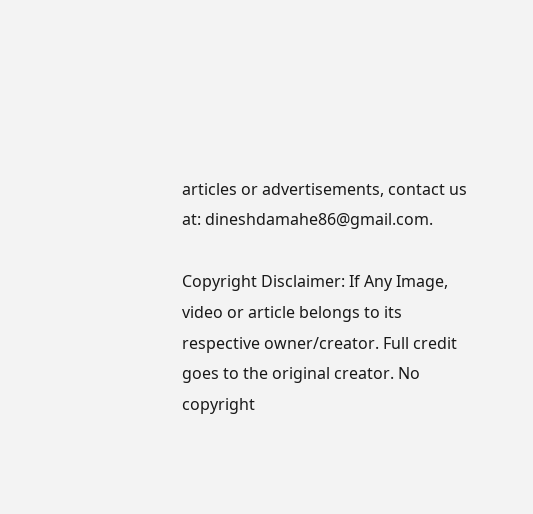articles or advertisements, contact us at: dineshdamahe86@gmail.com.

Copyright Disclaimer: If Any Image, video or article belongs to its respective owner/creator. Full credit goes to the original creator. No copyright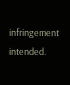infringement intended.